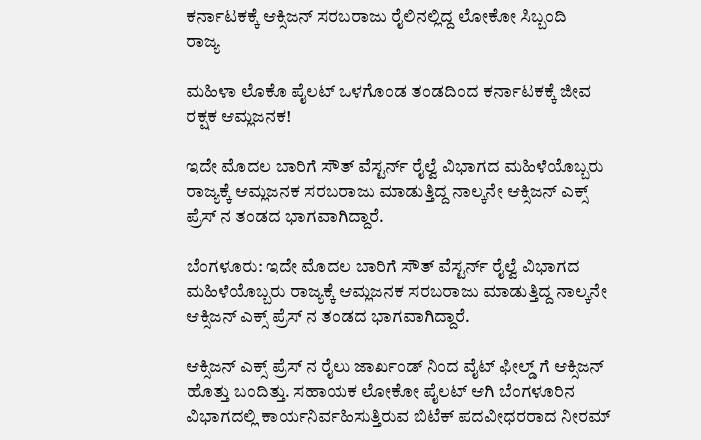ಕರ್ನಾಟಕಕ್ಕೆ ಆಕ್ಸಿಜನ್ ಸರಬರಾಜು ರೈಲಿನಲ್ಲಿದ್ದ ಲೋಕೋ ಸಿಬ್ಬಂದಿ
ರಾಜ್ಯ

ಮಹಿಳಾ ಲೊಕೊ ಪೈಲಟ್ ಒಳಗೊಂಡ ತಂಡದಿಂದ ಕರ್ನಾಟಕಕ್ಕೆ ಜೀವ ರಕ್ಷಕ ಆಮ್ಲಜನಕ!

ಇದೇ ಮೊದಲ ಬಾರಿಗೆ ಸೌತ್ ವೆಸ್ಟರ್ನ್ ರೈಲ್ವೆ ವಿಭಾಗದ ಮಹಿಳೆಯೊಬ್ಬರು ರಾಜ್ಯಕ್ಕೆ ಆಮ್ಲಜನಕ ಸರಬರಾಜು ಮಾಡುತ್ತಿದ್ದ ನಾಲ್ಕನೇ ಆಕ್ಸಿಜನ್ ಎಕ್ಸ್ ಪ್ರೆಸ್ ನ ತಂಡದ ಭಾಗವಾಗಿದ್ದಾರೆ.

ಬೆಂಗಳೂರು: ಇದೇ ಮೊದಲ ಬಾರಿಗೆ ಸೌತ್ ವೆಸ್ಟರ್ನ್ ರೈಲ್ವೆ ವಿಭಾಗದ ಮಹಿಳೆಯೊಬ್ಬರು ರಾಜ್ಯಕ್ಕೆ ಆಮ್ಲಜನಕ ಸರಬರಾಜು ಮಾಡುತ್ತಿದ್ದ ನಾಲ್ಕನೇ ಆಕ್ಸಿಜನ್ ಎಕ್ಸ್ ಪ್ರೆಸ್ ನ ತಂಡದ ಭಾಗವಾಗಿದ್ದಾರೆ.

ಆಕ್ಸಿಜನ್ ಎಕ್ಸ್ ಪ್ರೆಸ್ ನ ರೈಲು ಜಾರ್ಖಂಡ್ ನಿಂದ ವೈಟ್ ಫೀಲ್ಡ್ ಗೆ ಆಕ್ಸಿಜನ್ ಹೊತ್ತು ಬಂದಿತ್ತು. ಸಹಾಯಕ ಲೋಕೋ ಪೈಲಟ್ ಆಗಿ ಬೆಂಗಳೂರಿನ ವಿಭಾಗದಲ್ಲಿ ಕಾರ್ಯನಿರ್ವಹಿಸುತ್ತಿರುವ ಬಿಟೆಕ್ ಪದವೀಧರರಾದ ನೀರಮ್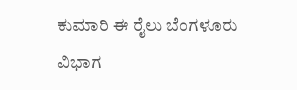ಕುಮಾರಿ ಈ ರೈಲು ಬೆಂಗಳೂರು ವಿಭಾಗ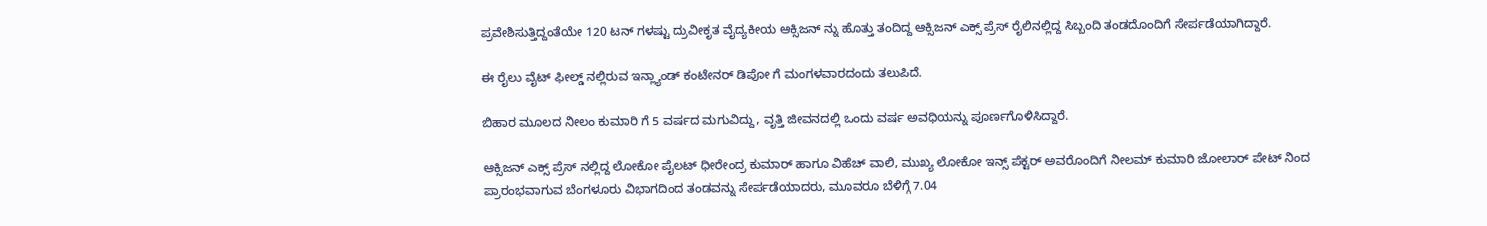ಪ್ರವೇಶಿಸುತ್ತಿದ್ದಂತೆಯೇ 120 ಟನ್ ಗಳಷ್ಟು ದ್ರುವೀಕೃತ ವೈದ್ಯಕೀಯ ಆಕ್ಸಿಜನ್ ನ್ನು ಹೊತ್ತು ತಂದಿದ್ದ ಆಕ್ಸಿಜನ್ ಎಕ್ಸ್ ಪ್ರೆಸ್ ರೈಲಿನಲ್ಲಿದ್ದ ಸಿಬ್ಬಂದಿ ತಂಡದೊಂದಿಗೆ ಸೇರ್ಪಡೆಯಾಗಿದ್ದಾರೆ.

ಈ ರೈಲು ವೈಟ್ ಫೀಲ್ಡ್ ನಲ್ಲಿರುವ ಇನ್ಲ್ಯಾಂಡ್ ಕಂಟೇನರ್ ಡಿಪೋ ಗೆ ಮಂಗಳವಾರದಂದು ತಲುಪಿದೆ.

ಬಿಹಾರ ಮೂಲದ ನೀಲಂ ಕುಮಾರಿ ಗೆ 5 ವರ್ಷದ ಮಗುವಿದ್ದು, ವೃತ್ತಿ ಜೀವನದಲ್ಲಿ ಒಂದು ವರ್ಷ ಅವಧಿಯನ್ನು ಪೂರ್ಣಗೊಳಿಸಿದ್ದಾರೆ.

ಆಕ್ಸಿಜನ್ ಎಕ್ಸ್ ಪ್ರೆಸ್ ನಲ್ಲಿದ್ದ ಲೋಕೋ ಪೈಲಟ್ ಧೀರೇಂದ್ರ ಕುಮಾರ್ ಹಾಗೂ ವಿಹೆಚ್ ವಾಲಿ, ಮುಖ್ಯ ಲೋಕೋ ಇನ್ಸ್ ಪೆಕ್ಟರ್ ಅವರೊಂದಿಗೆ ನೀಲಮ್ ಕುಮಾರಿ ಜೋಲಾರ್ ಪೇಟ್ ನಿಂದ ಪ್ರಾರಂಭವಾಗುವ ಬೆಂಗಳೂರು ವಿಭಾಗದಿಂದ ತಂಡವನ್ನು ಸೇರ್ಪಡೆಯಾದರು, ಮೂವರೂ ಬೆಳಿಗ್ಗೆ 7.04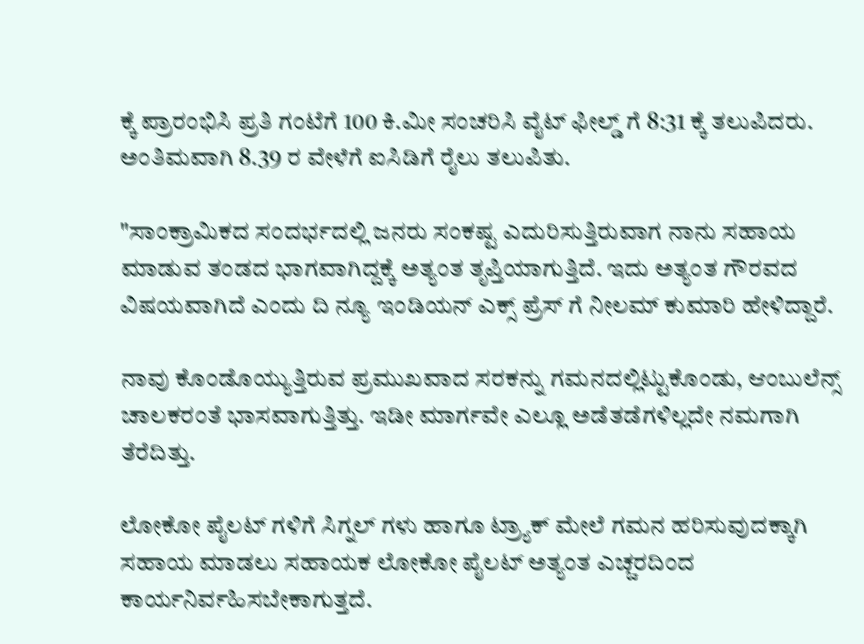ಕ್ಕೆ ಪ್ರಾರಂಭಿಸಿ ಪ್ರತಿ ಗಂಟೆಗೆ 100 ಕಿ.ಮೀ ಸಂಚರಿಸಿ ವೈಟ್ ಫೀಲ್ಡ್ ಗೆ 8:31 ಕ್ಕೆ ತಲುಪಿದರು. ಅಂತಿಮವಾಗಿ 8.39 ರ ವೇಳೆಗೆ ಐಸಿಡಿಗೆ ರೈಲು ತಲುಪಿತು.

"ಸಾಂಕ್ರಾಮಿಕದ ಸಂದರ್ಭದಲ್ಲಿ ಜನರು ಸಂಕಷ್ಟ ಎದುರಿಸುತ್ತಿರುವಾಗ ನಾನು ಸಹಾಯ ಮಾಡುವ ತಂಡದ ಭಾಗವಾಗಿದ್ದಕ್ಕೆ ಅತ್ಯಂತ ತೃಪ್ತಿಯಾಗುತ್ತಿದೆ. ಇದು ಅತ್ಯಂತ ಗೌರವದ ವಿಷಯವಾಗಿದೆ ಎಂದು ದಿ ನ್ಯೂ ಇಂಡಿಯನ್ ಎಕ್ಸ್ ಪ್ರೆಸ್ ಗೆ ನೀಲಮ್ ಕುಮಾರಿ ಹೇಳಿದ್ದಾರೆ.

ನಾವು ಕೊಂಡೊಯ್ಯುತ್ತಿರುವ ಪ್ರಮುಖವಾದ ಸರಕನ್ನು ಗಮನದಲ್ಲಿಟ್ಟುಕೊಂಡು, ಆಂಬುಲೆನ್ಸ್ ಚಾಲಕರಂತೆ ಭಾಸವಾಗುತ್ತಿತ್ತು. ಇಡೀ ಮಾರ್ಗವೇ ಎಲ್ಲೂ ಅಡೆತಡೆಗಳಿಲ್ಲದೇ ನಮಗಾಗಿ ತೆರೆದಿತ್ತು.

ಲೋಕೋ ಪೈಲಟ್ ಗಳಿಗೆ ಸಿಗ್ನಲ್ ಗಳು ಹಾಗೂ ಟ್ರ್ಯಾಕ್ ಮೇಲೆ ಗಮನ ಹರಿಸುವುದಕ್ಕಾಗಿ ಸಹಾಯ ಮಾಡಲು ಸಹಾಯಕ ಲೋಕೋ ಪೈಲಟ್ ಅತ್ಯಂತ ಎಚ್ಚರದಿಂದ ಕಾರ್ಯನಿರ್ವಹಿಸಬೇಕಾಗುತ್ತದೆ.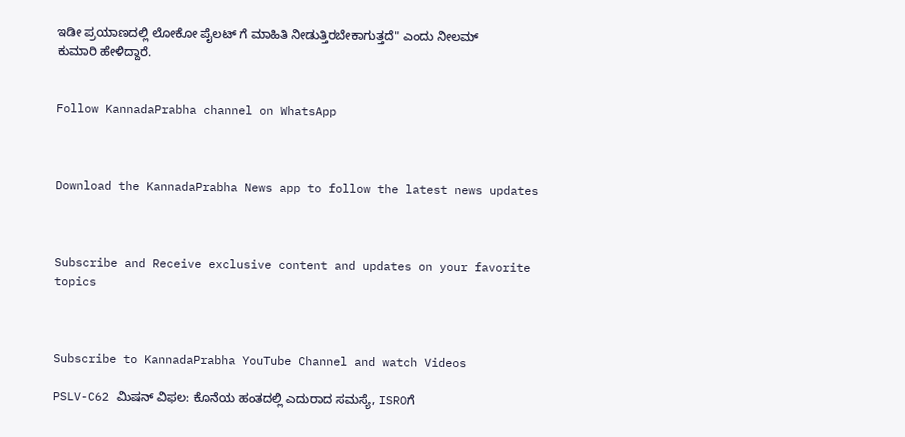ಇಡೀ ಪ್ರಯಾಣದಲ್ಲಿ ಲೋಕೋ ಪೈಲಟ್ ಗೆ ಮಾಹಿತಿ ನೀಡುತ್ತಿರಬೇಕಾಗುತ್ತದೆ" ಎಂದು ನೀಲಮ್ ಕುಮಾರಿ ಹೇಳಿದ್ದಾರೆ.


Follow KannadaPrabha channel on WhatsApp



Download the KannadaPrabha News app to follow the latest news updates



Subscribe and Receive exclusive content and updates on your favorite topics



Subscribe to KannadaPrabha YouTube Channel and watch Videos

PSLV-C62 ಮಿಷನ್ ವಿಫಲ: ಕೊನೆಯ ಹಂತದಲ್ಲಿ ಎದುರಾದ ಸಮಸ್ಯೆ, ISROಗೆ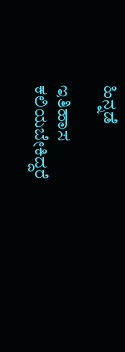ಹಿನ್ನಡೆ

ಇತಿಹಾಸ ಕಲಿಯಬೇಕಿದ್ದರೆ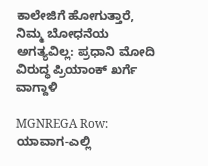ಕಾಲೇಜಿಗೆ ಹೋಗುತ್ತಾರೆ, ನಿಮ್ಮ ಬೋಧನೆಯ ಅಗತ್ಯವಿಲ್ಲ: ಪ್ರಧಾನಿ ಮೋದಿ ವಿರುದ್ಧ ಪ್ರಿಯಾಂಕ್ ಖರ್ಗೆ ವಾಗ್ದಾಳಿ

MGNREGA Row: ಯಾವಾಗ-ಎಲ್ಲಿ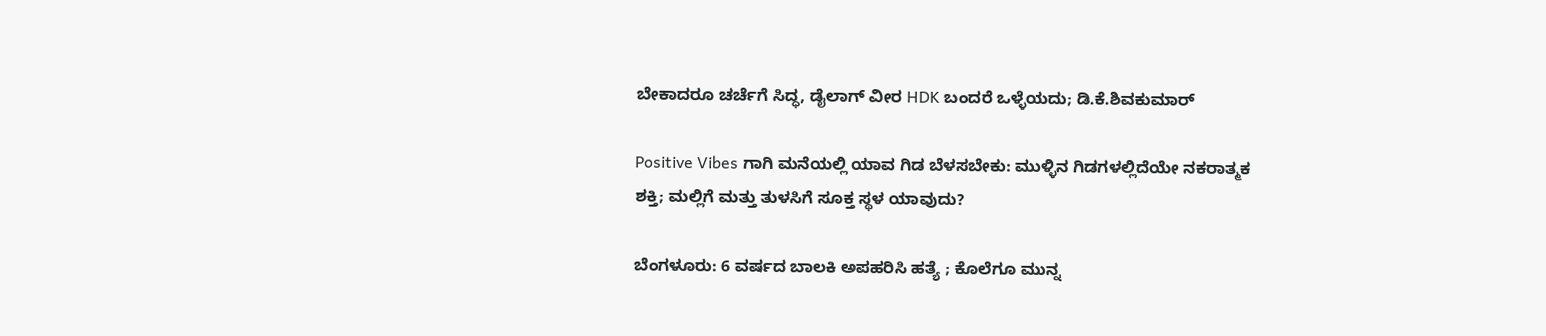ಬೇಕಾದರೂ ಚರ್ಚೆಗೆ ಸಿದ್ಧ, ಡೈಲಾಗ್‌ ವೀರ HDK ಬಂದರೆ ಒಳ್ಳೆಯದು; ಡಿ.ಕೆ.ಶಿವಕುಮಾರ್

Positive Vibes ಗಾಗಿ ಮನೆಯಲ್ಲಿ ಯಾವ ಗಿಡ ಬೆಳಸಬೇಕು: ಮುಳ್ಳಿನ ಗಿಡಗಳಲ್ಲಿದೆಯೇ ನಕರಾತ್ಮಕ ಶಕ್ತಿ; ಮಲ್ಲಿಗೆ ಮತ್ತು ತುಳಸಿಗೆ ಸೂಕ್ತ ಸ್ಥಳ ಯಾವುದು?

ಬೆಂಗಳೂರು: 6 ವರ್ಷದ ಬಾಲಕಿ ಅಪಹರಿಸಿ ಹತ್ಯೆ ; ಕೊಲೆಗೂ ಮುನ್ನ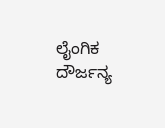ಲೈಂಗಿಕ ದೌರ್ಜನ್ಯ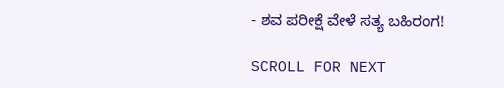- ಶವ ಪರೀಕ್ಷೆ ವೇಳೆ ಸತ್ಯ ಬಹಿರಂಗ!

SCROLL FOR NEXT